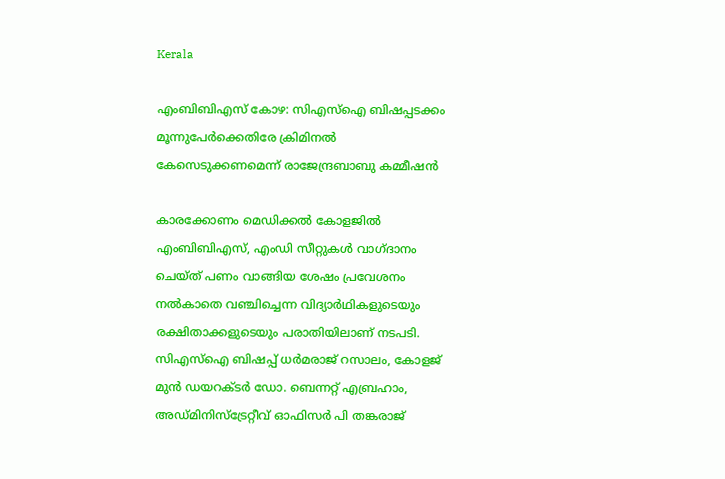Kerala

എംബിബിഎസ് കോഴ: സിഎസ്‌ഐ ബിഷപ്പടക്കം മൂന്നുപേര്‍ക്കെതിരേ ക്രിമിനല്‍ കേസെടുക്കണമെന്ന് രാജേന്ദ്രബാബു കമ്മീഷന്‍

കാരക്കോണം മെഡിക്കല്‍ കോളജില്‍ എംബിബിഎസ്, എംഡി സീറ്റുകള്‍ വാഗ്ദാനം ചെയ്ത് പണം വാങ്ങിയ ശേഷം പ്രവേശനം നല്‍കാതെ വഞ്ചിച്ചെന്ന വിദ്യാര്‍ഥികളുടെയും രക്ഷിതാക്കളുടെയും പരാതിയിലാണ് നടപടി. സിഎസ്‌ഐ ബിഷപ്പ് ധര്‍മരാജ് റസാലം, കോളജ് മുന്‍ ഡയറക്ടര്‍ ഡോ. ബെന്നറ്റ് എബ്രഹാം, അഡ്മിനിസ്‌ട്രേറ്റീവ് ഓഫിസര്‍ പി തങ്കരാജ്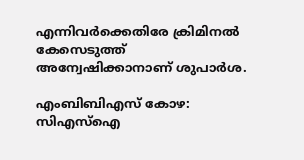എന്നിവര്‍ക്കെതിരേ ക്രിമിനല്‍ കേസെടുത്ത് അന്വേഷിക്കാനാണ് ശുപാര്‍ശ.

എംബിബിഎസ് കോഴ: സിഎസ്‌ഐ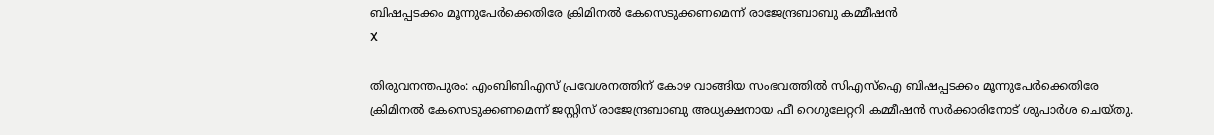ബിഷപ്പടക്കം മൂന്നുപേര്‍ക്കെതിരേ ക്രിമിനല്‍ കേസെടുക്കണമെന്ന് രാജേന്ദ്രബാബു കമ്മീഷന്‍
X

തിരുവനന്തപുരം: എംബിബിഎസ് പ്രവേശനത്തിന് കോഴ വാങ്ങിയ സംഭവത്തില്‍ സിഎസ്‌ഐ ബിഷപ്പടക്കം മൂന്നുപേര്‍ക്കെതിരേ ക്രിമിനല്‍ കേസെടുക്കണമെന്ന് ജസ്റ്റിസ് രാജേന്ദ്രബാബു അധ്യക്ഷനായ ഫീ റെഗുലേറ്ററി കമ്മീഷന്‍ സര്‍ക്കാരിനോട് ശുപാര്‍ശ ചെയ്തു.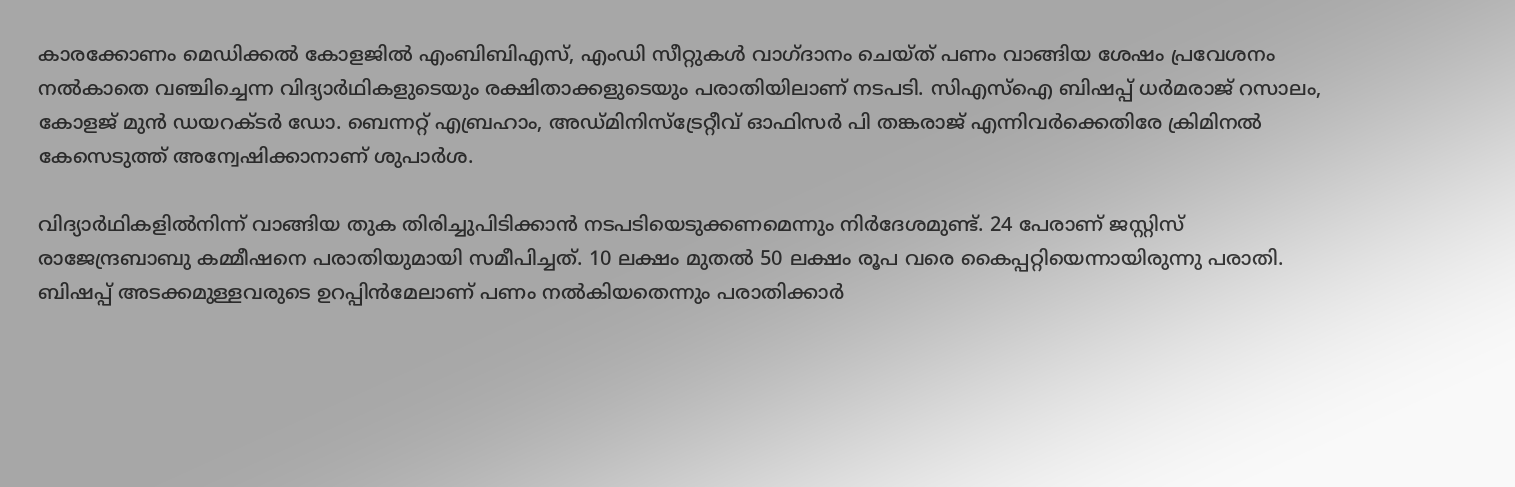കാരക്കോണം മെഡിക്കല്‍ കോളജില്‍ എംബിബിഎസ്, എംഡി സീറ്റുകള്‍ വാഗ്ദാനം ചെയ്ത് പണം വാങ്ങിയ ശേഷം പ്രവേശനം നല്‍കാതെ വഞ്ചിച്ചെന്ന വിദ്യാര്‍ഥികളുടെയും രക്ഷിതാക്കളുടെയും പരാതിയിലാണ് നടപടി. സിഎസ്‌ഐ ബിഷപ്പ് ധര്‍മരാജ് റസാലം, കോളജ് മുന്‍ ഡയറക്ടര്‍ ഡോ. ബെന്നറ്റ് എബ്രഹാം, അഡ്മിനിസ്‌ട്രേറ്റീവ് ഓഫിസര്‍ പി തങ്കരാജ് എന്നിവര്‍ക്കെതിരേ ക്രിമിനല്‍ കേസെടുത്ത് അന്വേഷിക്കാനാണ് ശുപാര്‍ശ.

വിദ്യാര്‍ഥികളില്‍നിന്ന് വാങ്ങിയ തുക തിരിച്ചുപിടിക്കാന്‍ നടപടിയെടുക്കണമെന്നും നിര്‍ദേശമുണ്ട്. 24 പേരാണ് ജസ്റ്റിസ് രാജേന്ദ്രബാബു കമ്മീഷനെ പരാതിയുമായി സമീപിച്ചത്. 10 ലക്ഷം മുതല്‍ 50 ലക്ഷം രൂപ വരെ കൈപ്പറ്റിയെന്നായിരുന്നു പരാതി. ബിഷപ്പ് അടക്കമുള്ളവരുടെ ഉറപ്പിന്‍മേലാണ് പണം നല്‍കിയതെന്നും പരാതിക്കാര്‍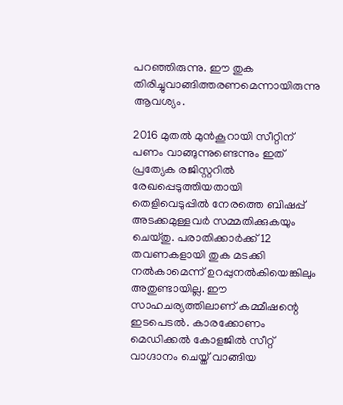പറഞ്ഞിരുന്നു. ഈ തുക തിരിച്ചുവാങ്ങിത്തരണമെന്നായിരുന്നു ആവശ്യം.

2016 മുതല്‍ മുന്‍കൂറായി സീറ്റിന് പണം വാങ്ങുന്നുണ്ടെന്നും ഇത് പ്രത്യേക രജിസ്റ്ററില്‍ രേഖപ്പെടുത്തിയതായി തെളിവെടുപ്പില്‍ നേരത്തെ ബിഷപ്പ് അടക്കമുള്ളവര്‍ സമ്മതിക്കുകയും ചെയ്തു. പരാതിക്കാര്‍ക്ക് 12 തവണകളായി തുക മടക്കി നല്‍കാമെന്ന് ഉറപ്പുനല്‍കിയെങ്കിലും അതുണ്ടായില്ല. ഈ സാഹചര്യത്തിലാണ് കമ്മീഷന്റെ ഇടപെടല്‍. കാരക്കോണം മെഡിക്കല്‍ കോളജില്‍ സീറ്റ് വാഗ്ദാനം ചെയ്ത് വാങ്ങിയ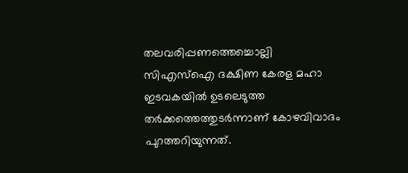തലവരിപ്പണത്തെച്ചൊല്ലി സിഎസ്‌ഐ ദക്ഷിണ കേരള മഹാ ഇടവകയില്‍ ഉടലെടുത്ത തര്‍ക്കത്തെത്തുടര്‍ന്നാണ് കോഴവിവാദം പുറത്തറിയുന്നത്.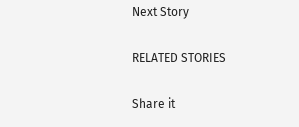Next Story

RELATED STORIES

Share it